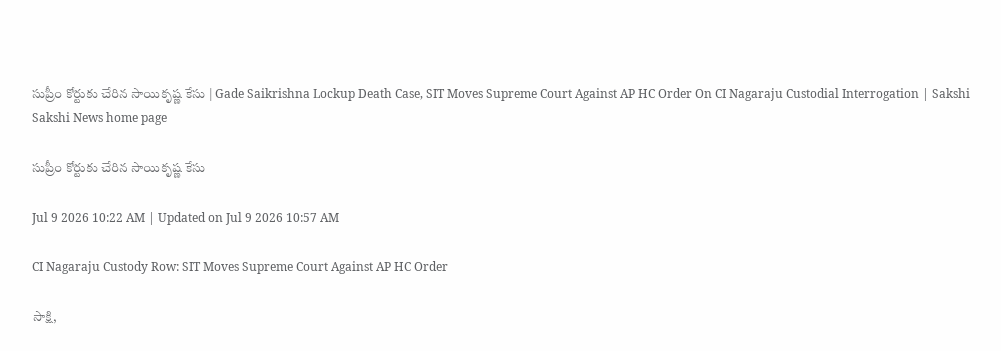సుప్రీం కోర్టుకు చేరిన సాయికృష్ణ కేసు | Gade Saikrishna Lockup Death Case, SIT Moves Supreme Court Against AP HC Order On CI Nagaraju Custodial Interrogation | Sakshi
Sakshi News home page

సుప్రీం కోర్టుకు చేరిన సాయికృష్ణ కేసు

Jul 9 2026 10:22 AM | Updated on Jul 9 2026 10:57 AM

CI Nagaraju Custody Row: SIT Moves Supreme Court Against AP HC Order

సాక్షి,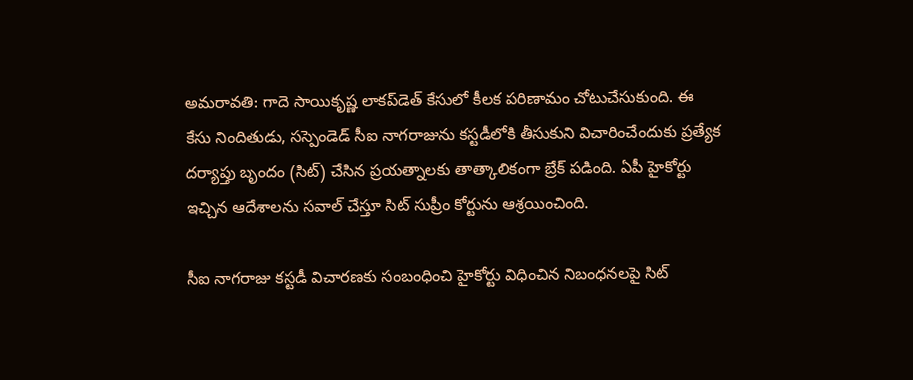అమరావతి: గాదె సాయికృష్ణ లాకప్‌డెత్‌ కేసులో కీలక పరిణామం చోటుచేసుకుంది. ఈ కేసు నిందితుడు, సస్పెండెడ్‌ సీఐ నాగరాజును కస్టడీలోకి తీసుకుని విచారించేందుకు ప్రత్యేక దర్యాప్తు బృందం (సిట్‌) చేసిన ప్రయత్నాలకు తాత్కాలికంగా బ్రేక్‌ పడింది. ఏపీ హైకోర్టు ఇచ్చిన ఆదేశాలను సవాల్‌ చేస్తూ సిట్‌ సుప్రీం కోర్టును ఆశ్రయించింది.

సీఐ నాగరాజు కస్టడీ విచారణకు సంబంధించి హైకోర్టు విధించిన నిబంధనలపై సిట్‌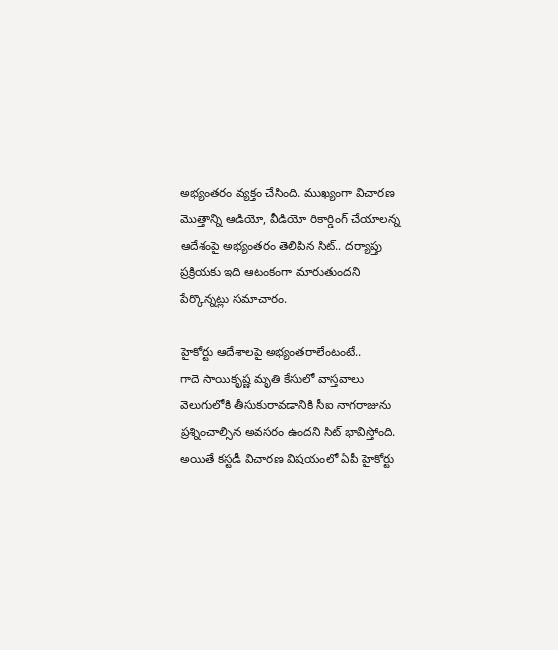అభ్యంతరం వ్యక్తం చేసింది. ముఖ్యంగా విచారణ మొత్తాన్ని ఆడియో, వీడియో రికార్డింగ్‌ చేయాలన్న ఆదేశంపై అభ్యంతరం తెలిపిన సిట్‌.. దర్యాప్తు ప్రక్రియకు ఇది ఆటంకంగా మారుతుందని పేర్కొన్నట్లు సమాచారం.

హైకోర్టు ఆదేశాలపై అభ్యంతరాలేంటంటే..
గాదె సాయికృష్ణ మృతి కేసులో వాస్తవాలు వెలుగులోకి తీసుకురావడానికి సీఐ నాగరాజును ప్రశ్నించాల్సిన అవసరం ఉందని సిట్‌ భావిస్తోంది. అయితే కస్టడీ విచారణ విషయంలో ఏపీ హైకోర్టు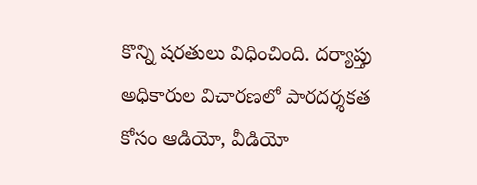కొన్ని షరతులు విధించింది. దర్యాప్తు అధికారుల విచారణలో పారదర్శకత కోసం ఆడియో, వీడియో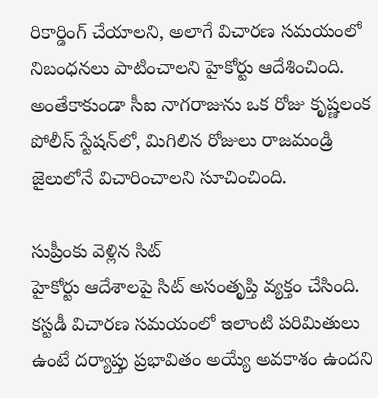రికార్డింగ్‌ చేయాలని, అలాగే విచారణ సమయంలో నిబంధనలు పాటించాలని హైకోర్టు ఆదేశించింది. అంతేకాకుండా సీఐ నాగరాజును ఒక రోజు కృష్ణలంక పోలీస్‌ స్టేషన్‌లో, మిగిలిన రోజులు రాజమండ్రి జైలులోనే విచారించాలని సూచించింది.

సుప్రీంకు వెళ్లిన సిట్‌
హైకోర్టు ఆదేశాలపై సిట్‌ అసంతృప్తి వ్యక్తం చేసింది. కస్టడీ విచారణ సమయంలో ఇలాంటి పరిమితులు ఉంటే దర్యాప్తు ప్రభావితం అయ్యే అవకాశం ఉందని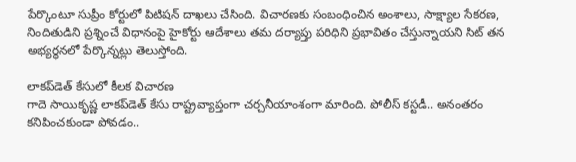పేర్కొంటూ సుప్రీం కోర్టులో పిటిషన్‌ దాఖలు చేసింది. విచారణకు సంబంధించిన అంశాలు, సాక్ష్యాల సేకరణ, నిందితుడిని ప్రశ్నించే విధానంపై హైకోర్టు ఆదేశాలు తమ దర్యాప్తు పరిధిని ప్రభావితం చేస్తున్నాయని సిట్‌ తన అభ్యర్థనలో పేర్కొన్నట్లు తెలుస్తోంది.

లాకప్‌డెత్‌ కేసులో కీలక విచారణ
గాదె సాయికృష్ణ లాకప్‌డెత్‌ కేసు రాష్ట్రవ్యాప్తంగా చర్చనీయాంశంగా మారింది. పోలీస్‌ కస్టడీ.. అనంతరం కనిపించకుండా పోవడం..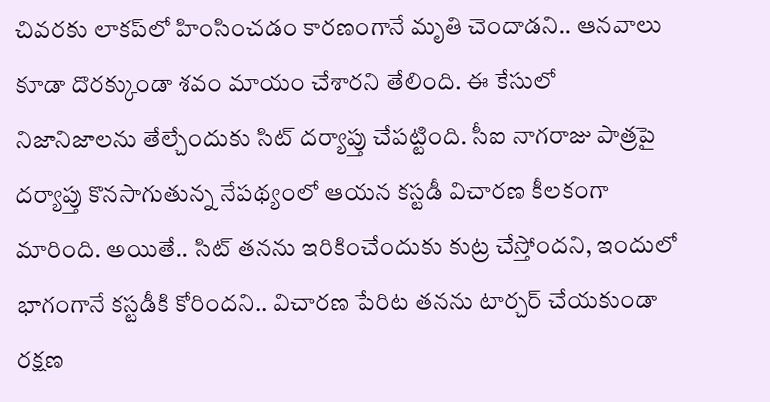చివరకు లాకప్‌లో హింసించడం కారణంగానే మృతి చెందాడని.. ఆనవాలు కూడా దొరక్కుండా శవం మాయం చేశారని తేలింది. ఈ కేసులో నిజానిజాలను తేల్చేందుకు సిట్‌ దర్యాప్తు చేపట్టింది. సీఐ నాగరాజు పాత్రపై దర్యాప్తు కొనసాగుతున్న నేపథ్యంలో ఆయన కస్టడీ విచారణ కీలకంగా మారింది. అయితే.. సిట్‌ తనను ఇరికించేందుకు కుట్ర చేస్తోందని, ఇందులో భాగంగానే కస్టడీకి కోరిందని.. విచారణ పేరిట తనను టార్చర్‌ చేయకుండా రక్షణ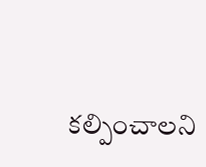కల్పించాలని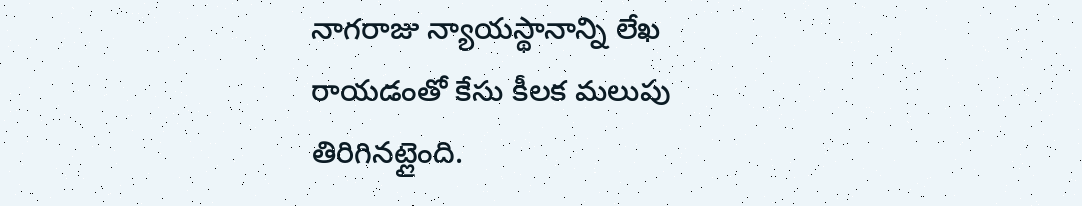నాగరాజు న్యాయస్థానాన్ని లేఖ రాయడంతో కేసు కీలక మలుపు తిరిగినట్లైంది.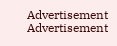Advertisement
Advertisement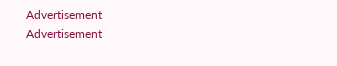Advertisement
Advertisement